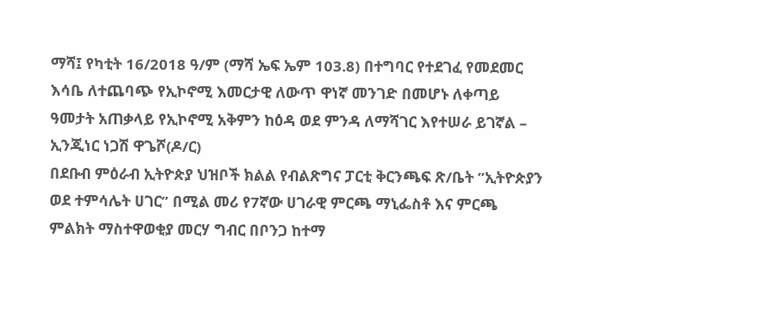ማሻ፤ የካቲት 16/2018 ዓ/ም (ማሻ ኤፍ ኤም 103.8) በተግባር የተደገፈ የመደመር እሳቤ ለተጨባጭ የኢኮኖሚ እመርታዊ ለውጥ ዋነኛ መንገድ በመሆኑ ለቀጣይ ዓመታት አጠቃላይ የኢኮኖሚ አቅምን ከዕዳ ወደ ምንዳ ለማሻገር እየተሠራ ይገኛል – ኢንጂነር ነጋሽ ዋጌሾ(ዶ/ር)
በደቡብ ምዕራብ ኢትዮጵያ ህዝቦች ክልል የብልጽግና ፓርቲ ቅርንጫፍ ጽ/ቤት ”ኢትዮጵያን ወደ ተምሳሌት ሀገር” በሚል መሪ የ7ኛው ሀገራዊ ምርጫ ማኒፌስቶ እና ምርጫ ምልክት ማስተዋወቂያ መርሃ ግብር በቦንጋ ከተማ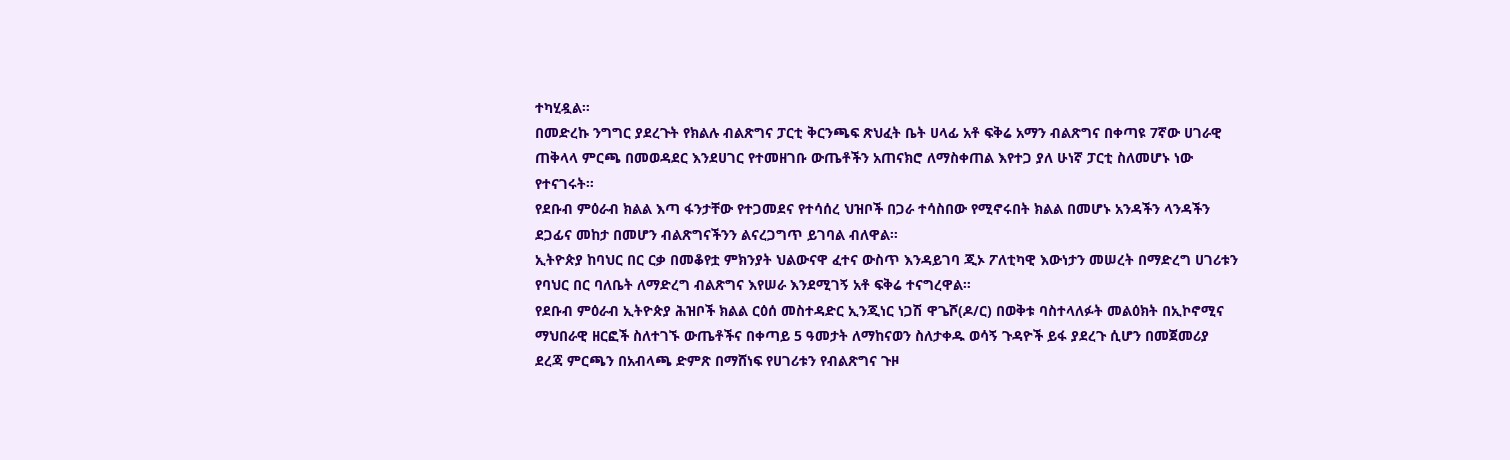ተካሂዷል።
በመድረኩ ንግግር ያደረጉት የክልሉ ብልጽግና ፓርቲ ቅርንጫፍ ጽህፈት ቤት ሀላፊ አቶ ፍቅሬ አማን ብልጽግና በቀጣዩ 7ኛው ሀገራዊ ጠቅላላ ምርጫ በመወዳደር እንደሀገር የተመዘገቡ ውጤቶችን አጠናክሮ ለማስቀጠል እየተጋ ያለ ሁነኛ ፓርቲ ስለመሆኑ ነው የተናገሩት።
የደቡብ ምዕራብ ክልል እጣ ፋንታቸው የተጋመደና የተሳሰረ ህዝቦች በጋራ ተሳስበው የሚኖሩበት ክልል በመሆኑ አንዳችን ላንዳችን ደጋፊና መከታ በመሆን ብልጽግናችንን ልናረጋግጥ ይገባል ብለዋል።
ኢትዮጵያ ከባህር በር ርቃ በመቆየቷ ምክንያት ህልውናዋ ፈተና ውስጥ እንዳይገባ ጂኦ ፖለቲካዊ እውነታን መሠረት በማድረግ ሀገሪቱን የባህር በር ባለቤት ለማድረግ ብልጽግና እየሠራ እንደሚገኝ አቶ ፍቅሬ ተናግረዋል።
የደቡብ ምዕራብ ኢትዮጵያ ሕዝቦች ክልል ርዕሰ መስተዳድር ኢንጂነር ነጋሽ ዋጌሾ(ዶ/ር) በወቅቱ ባስተላለፉት መልዕክት በኢኮኖሚና ማህበራዊ ዘርፎች ስለተገኙ ውጤቶችና በቀጣይ 5 ዓመታት ለማከናወን ስለታቀዱ ወሳኝ ጉዳዮች ይፋ ያደረጉ ሲሆን በመጀመሪያ ደረጃ ምርጫን በአብላጫ ድምጽ በማሸነፍ የሀገሪቱን የብልጽግና ጉዞ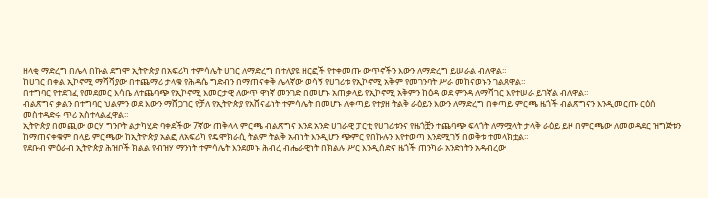ዘላቂ ማድረግ በሌላ በኩል ደግሞ ኢትዮጵያ በአፍሪካ ተምሳሌት ሀገር ለማድረግ በተለያዩ ዘርፎች የተቀመጡ ውጥኖችን እውን ለማድረግ ይሠራል ብለዋል።
ከሀገር በቀል ኢኮኖሚ ማሻሻያው በተጨማሪ ታላቁ የሕዳሴ ግድብን በማጠናቀቅ ሌላኛው ወሳኝ የሀገሪቱ የኢኮኖሚ አቅም የመገንባት ሥራ መከናወኑን ገልጸዋል።
በተግባር የተደገፈ የመደመር እሳቤ ለተጨባጭ የኢኮኖሚ እመርታዊ ለውጥ ዋነኛ መንገድ በመሆኑ አጠቃላይ የኢኮኖሚ አቅምን ከዕዳ ወደ ምንዳ ለማሻገር እየተሠራ ይገኛል ብለዋል።
ብልጽግና ቃልን በተግባር ህልምን ወደ እውን ማሸጋገር የቻለ የኢትዮጵያ የአሸናፊነት ተምሳሌት በመሆኑ ለቀጣይ የተያዘ ትልቅ ራዕይን እውን ለማድረግ በቀጣይ ምርጫ ዜጎች ብልጽግናን እንዲመርጡ ርዕሰ መስተዳድሩ ጥሪ አስተላልፈዋል።
ኢትዮጵያ በመጪው ወርሃ ግንቦት ልታካሂድ ባቀደችው 7ኛው ጠቅላላ ምርጫ ብልጽግና እንደ አንድ ሀገራዊ ፓርቲ የሀገሪቱንና የዜጎቿን ተጨባጭ ፍላጎት ለማሟላት ታላቅ ራዕይ ይዞ በምርጫው ለመወዳደር ዝግጅቱን ከማጠናቀቁም በላይ ምርጫው ከኢትዮጵያ አልፎ ለአፍሪካ የዴሞክራሲ ትልም ትልቅ አብነት እንዲሆን ጭምር የበኩሉን እየተወጣ እንደሚገኝ በወቅቱ ተመላክቷል።
የደቡብ ምዕራብ ኢትዮጵያ ሕዝቦች ክልል የብዝሃ ማንነት ተምሳሌት እንደመኑ ሕብረ ብሔራዊነት በክልሉ ሥር እንዲሰድና ዜጎች ጠንካራ አንድነትን አዳብረው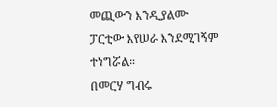መጪውን እንዲያልሙ ፓርቲው እየሠራ እንደሚገኝም ተነግሯል።
በመርሃ ግብሩ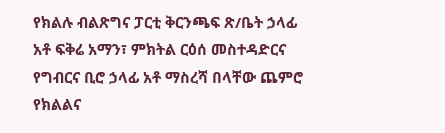የክልሉ ብልጽግና ፓርቲ ቅርንጫፍ ጽ/ቤት ኃላፊ አቶ ፍቅሬ አማን፣ ምክትል ርዕሰ መስተዳድርና የግብርና ቢሮ ኃላፊ አቶ ማስረሻ በላቸው ጨምሮ የክልልና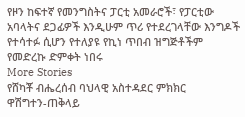የዞን ከፍተኛ የመንግስትና ፓርቲ አመራሮች፣ የፓርቲው አባላትና ደጋፊዎች እንዲሁም ጥሪ የተደረገላቸው እንግዶች የተሳተፉ ሲሆን የተለያዩ የኪነ ጥበብ ዝግጅቶችም የመድረኩ ድምቀት ነበሩ
More Stories
የሸካቾ ብሔረሰብ ባህላዊ አስተዳደር ምክክር
ዋሽግተን-ጠቅላይ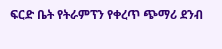ፍርድ ቤት የትራምፕን የቀረጥ ጭማሪ ደንብ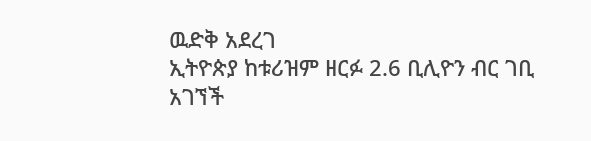ዉድቅ አደረገ
ኢትዮጵያ ከቱሪዝም ዘርፉ 2.6 ቢሊዮን ብር ገቢ አገኘች